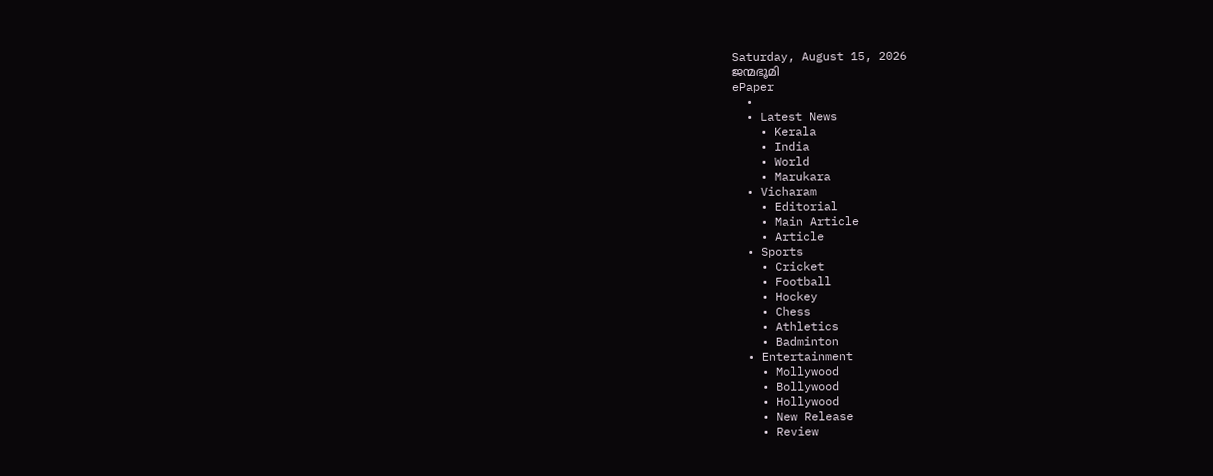Saturday, August 15, 2026
ജന്മഭൂമി
ePaper
  •
  • Latest News
    • Kerala
    • India
    • World
    • Marukara
  • Vicharam
    • Editorial
    • Main Article
    • Article
  • Sports
    • Cricket
    • Football
    • Hockey
    • Chess
    • Athletics
    • Badminton
  • Entertainment
    • Mollywood
    • Bollywood
    • Hollywood
    • New Release
    • Review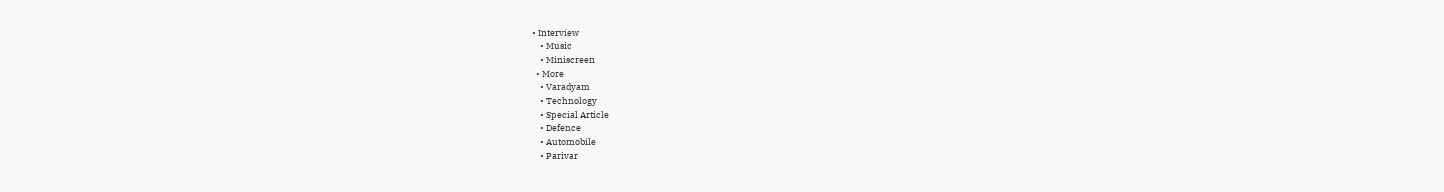• Interview
    • Music
    • Miniscreen
  • More
    • Varadyam
    • Technology
    • Special Article
    • Defence
    • Automobile
    • Parivar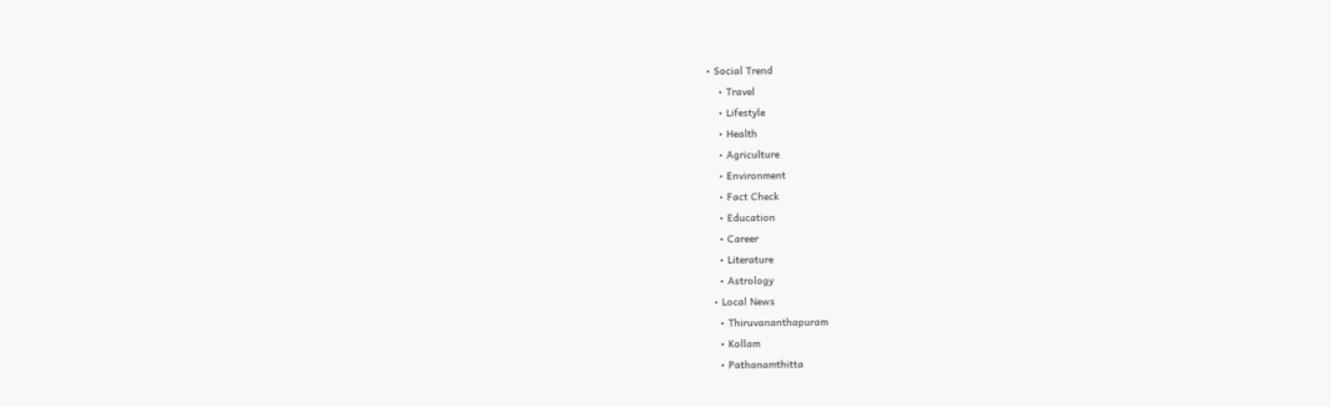• Social Trend
    • Travel
    • Lifestyle
    • Health
    • Agriculture
    • Environment
    • Fact Check
    • Education
    • Career
    • Literature
    • Astrology
  • Local News
    • Thiruvananthapuram
    • Kollam
    • Pathanamthitta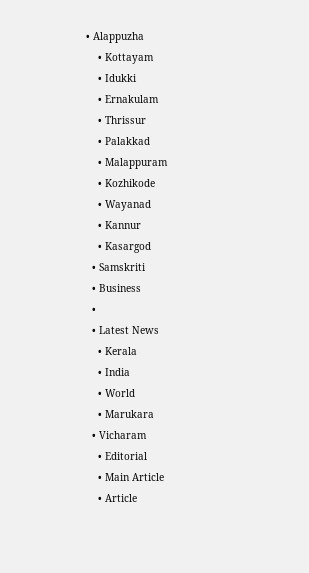• Alappuzha
    • Kottayam
    • Idukki
    • Ernakulam
    • Thrissur
    • Palakkad
    • Malappuram
    • Kozhikode
    • Wayanad
    • Kannur
    • Kasargod
  • Samskriti
  • Business
  •
  • Latest News
    • Kerala
    • India
    • World
    • Marukara
  • Vicharam
    • Editorial
    • Main Article
    • Article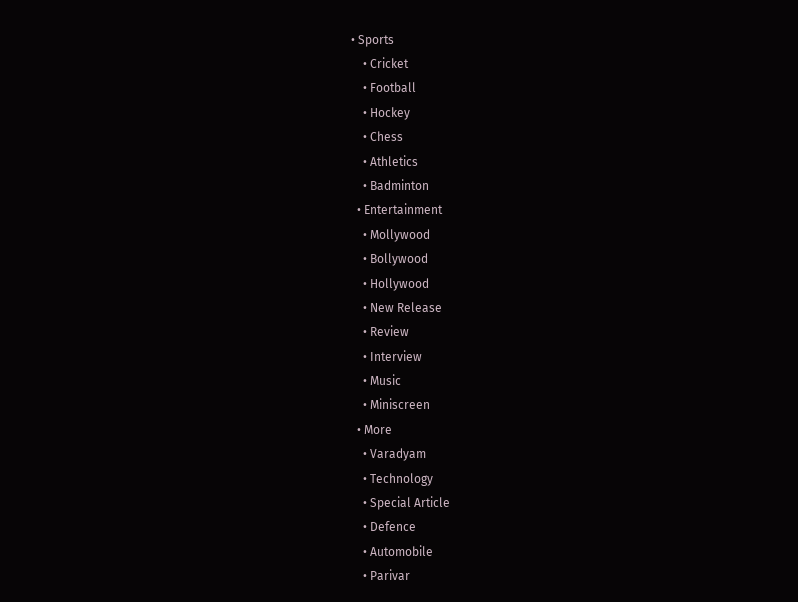• Sports
    • Cricket
    • Football
    • Hockey
    • Chess
    • Athletics
    • Badminton
  • Entertainment
    • Mollywood
    • Bollywood
    • Hollywood
    • New Release
    • Review
    • Interview
    • Music
    • Miniscreen
  • More
    • Varadyam
    • Technology
    • Special Article
    • Defence
    • Automobile
    • Parivar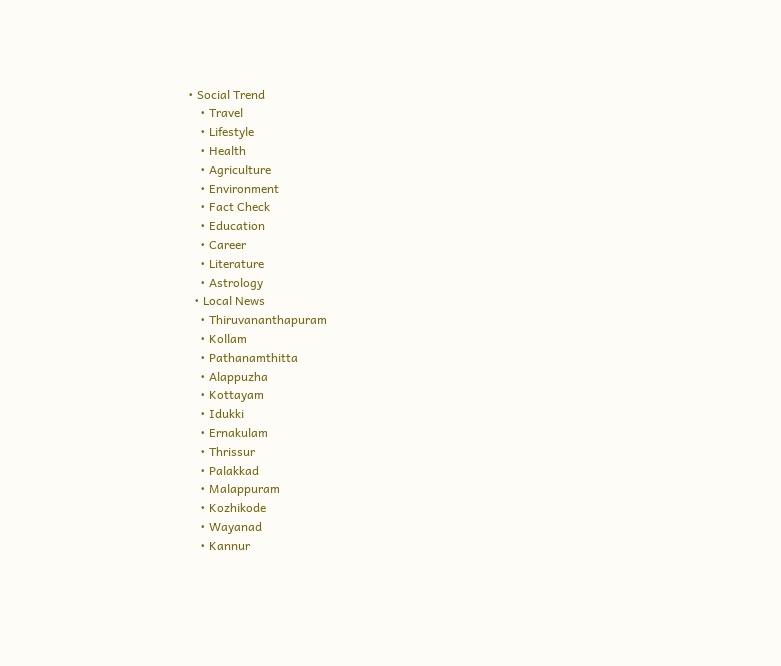• Social Trend
    • Travel
    • Lifestyle
    • Health
    • Agriculture
    • Environment
    • Fact Check
    • Education
    • Career
    • Literature
    • Astrology
  • Local News
    • Thiruvananthapuram
    • Kollam
    • Pathanamthitta
    • Alappuzha
    • Kottayam
    • Idukki
    • Ernakulam
    • Thrissur
    • Palakkad
    • Malappuram
    • Kozhikode
    • Wayanad
    • Kannur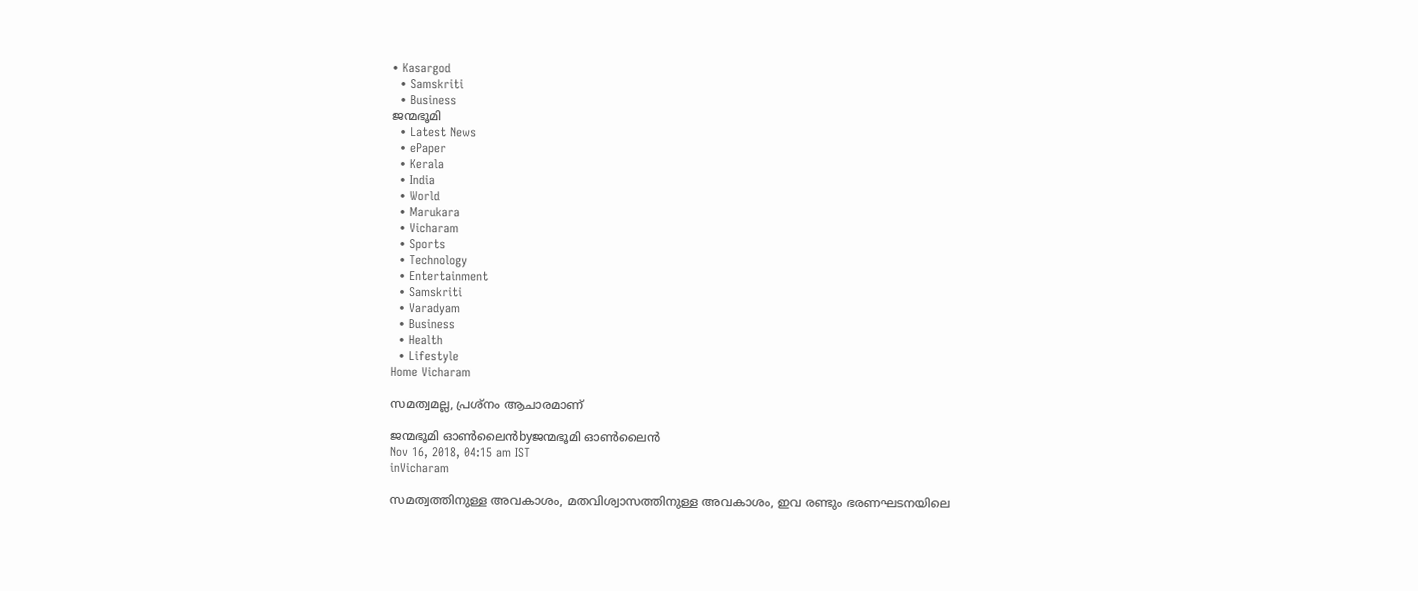• Kasargod
  • Samskriti
  • Business
ജന്മഭൂമി
  • Latest News
  • ePaper
  • Kerala
  • India
  • World
  • Marukara
  • Vicharam
  • Sports
  • Technology
  • Entertainment
  • Samskriti
  • Varadyam
  • Business
  • Health
  • Lifestyle
Home Vicharam

സമത്വമല്ല, പ്രശ്‌നം ആചാരമാണ്

ജന്മഭൂമി ഓണ്‍ലൈന്‍byജന്മഭൂമി ഓണ്‍ലൈന്‍
Nov 16, 2018, 04:15 am IST
inVicharam

സമത്വത്തിനുള്ള അവകാശം, മതവിശ്വാസത്തിനുള്ള അവകാശം, ഇവ രണ്ടും ഭരണഘടനയിലെ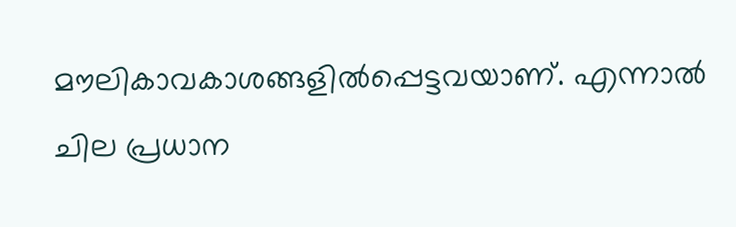മൗലികാവകാശങ്ങളില്‍പ്പെട്ടവയാണ്. എന്നാല്‍ ചില പ്രധാന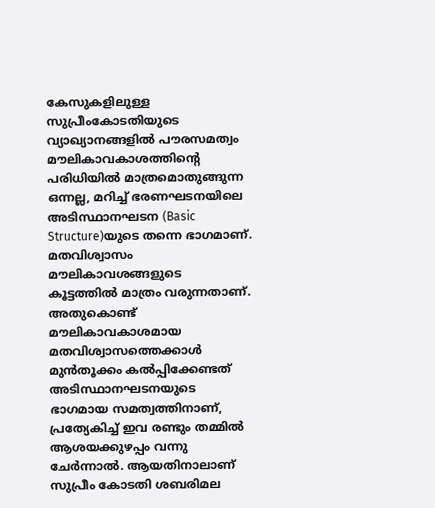കേസുകളിലുള്ള സുപ്രീംകോടതിയുടെ വ്യാഖ്യാനങ്ങളില്‍ പൗരസമത്വം മൗലികാവകാശത്തിന്റെ പരിധിയില്‍ മാത്രമൊതുങ്ങുന്ന ഒന്നല്ല, മറിച്ച് ഭരണഘടനയിലെ അടിസ്ഥാനഘടന (Basic Structure)യുടെ തന്നെ ഭാഗമാണ്. മതവിശ്വാസം മൗലികാവശങ്ങളുടെ കൂട്ടത്തില്‍ മാത്രം വരുന്നതാണ്. അതുകൊണ്ട് മൗലികാവകാശമായ മതവിശ്വാസത്തെക്കാള്‍ മുന്‍തൂക്കം കല്‍പ്പിക്കേണ്ടത് അടിസ്ഥാനഘടനയുടെ ഭാഗമായ സമത്വത്തിനാണ്, പ്രത്യേകിച്ച് ഇവ രണ്ടും തമ്മില്‍ ആശയക്കുഴപ്പം വന്നു ചേര്‍ന്നാല്‍. ആയതിനാലാണ് സുപ്രീം കോടതി ശബരിമല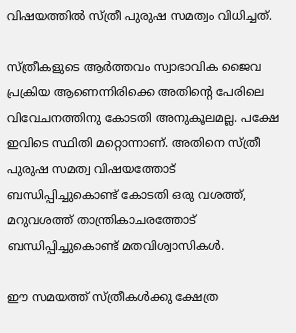വിഷയത്തില്‍ സ്ത്രീ പുരുഷ സമത്വം വിധിച്ചത്.

സ്ത്രീകളുടെ ആര്‍ത്തവം സ്വാഭാവിക ജൈവ പ്രക്രിയ ആണെന്നിരിക്കെ അതിന്റെ പേരിലെ വിവേചനത്തിനു കോടതി അനുകൂലമല്ല. പക്ഷേ ഇവിടെ സ്ഥിതി മറ്റൊന്നാണ്. അതിനെ സ്ത്രീ പുരുഷ സമത്വ വിഷയത്തോട് ബന്ധിപ്പിച്ചുകൊണ്ട് കോടതി ഒരു വശത്ത്, മറുവശത്ത് താന്ത്രികാചരത്തോട് ബന്ധിപ്പിച്ചുകൊണ്ട് മതവിശ്വാസികള്‍.

ഈ സമയത്ത് സ്ത്രീകള്‍ക്കു ക്ഷേത്ര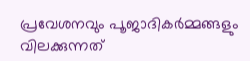പ്രവേശനവും പൂജാദികര്‍മ്മങ്ങളും വിലക്കുന്നത്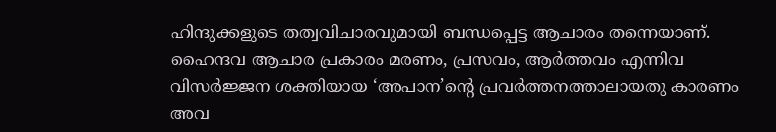ഹിന്ദുക്കളുടെ തത്വവിചാരവുമായി ബന്ധപ്പെട്ട ആചാരം തന്നെയാണ്. ഹൈന്ദവ ആചാര പ്രകാരം മരണം, പ്രസവം, ആര്‍ത്തവം എന്നിവ വിസര്‍ജ്ജന ശക്തിയായ ‘അപാന’ന്റെ പ്രവര്‍ത്തനത്താലായതു കാരണം അവ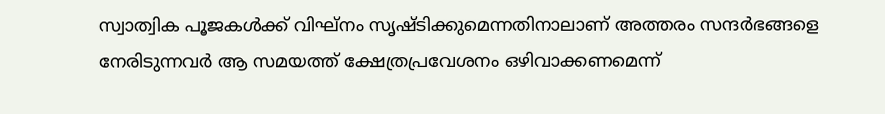സ്വാത്വിക പൂജകള്‍ക്ക് വിഘ്‌നം സൃഷ്ടിക്കുമെന്നതിനാലാണ് അത്തരം സന്ദര്‍ഭങ്ങളെ നേരിടുന്നവര്‍ ആ സമയത്ത് ക്ഷേത്രപ്രവേശനം ഒഴിവാക്കണമെന്ന്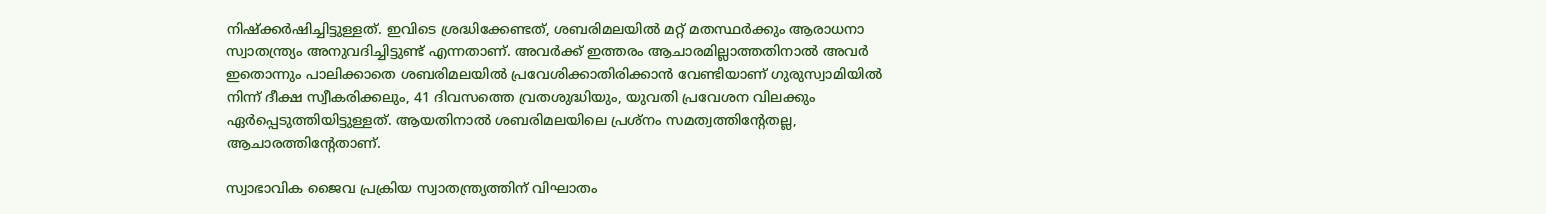നിഷ്‌ക്കര്‍ഷിച്ചിട്ടുള്ളത്. ഇവിടെ ശ്രദ്ധിക്കേണ്ടത്, ശബരിമലയില്‍ മറ്റ് മതസ്ഥര്‍ക്കും ആരാധനാ സ്വാതന്ത്ര്യം അനുവദിച്ചിട്ടുണ്ട് എന്നതാണ്. അവര്‍ക്ക് ഇത്തരം ആചാരമില്ലാത്തതിനാല്‍ അവര്‍ ഇതൊന്നും പാലിക്കാതെ ശബരിമലയില്‍ പ്രവേശിക്കാതിരിക്കാന്‍ വേണ്ടിയാണ് ഗുരുസ്വാമിയില്‍ നിന്ന് ദീക്ഷ സ്വീകരിക്കലും, 41 ദിവസത്തെ വ്രതശുദ്ധിയും, യുവതി പ്രവേശന വിലക്കും ഏര്‍പ്പെടുത്തിയിട്ടുള്ളത്. ആയതിനാല്‍ ശബരിമലയിലെ പ്രശ്‌നം സമത്വത്തിന്റേതല്ല, ആചാരത്തിന്റേതാണ്.

സ്വാഭാവിക ജൈവ പ്രക്രിയ സ്വാതന്ത്ര്യത്തിന് വിഘാതം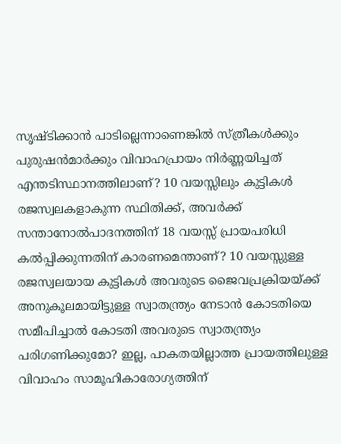സൃഷ്ടിക്കാന്‍ പാടില്ലെന്നാണെങ്കില്‍ സ്ത്രീകള്‍ക്കും പുരുഷന്‍മാര്‍ക്കും വിവാഹപ്രായം നിര്‍ണ്ണയിച്ചത് എന്തടിസ്ഥാനത്തിലാണ്? 10 വയസ്സിലും കുട്ടികള്‍ രജസ്വലകളാകുന്ന സ്ഥിതിക്ക്, അവര്‍ക്ക് സന്താനോല്‍പാദനത്തിന് 18 വയസ്സ് പ്രായപരിധി കല്‍പ്പിക്കുന്നതിന് കാരണമെന്താണ്? 10 വയസ്സുള്ള രജസ്വലയായ കുട്ടികള്‍ അവരുടെ ജൈവപ്രക്രിയയ്‌ക്ക് അനുകൂലമായിട്ടുള്ള സ്വാതന്ത്ര്യം നേടാന്‍ കോടതിയെ സമീപിച്ചാല്‍ കോടതി അവരുടെ സ്വാതന്ത്ര്യം പരിഗണിക്കുമോ? ഇല്ല, പാകതയില്ലാത്ത പ്രായത്തിലുള്ള വിവാഹം സാമൂഹികാരോഗ്യത്തിന്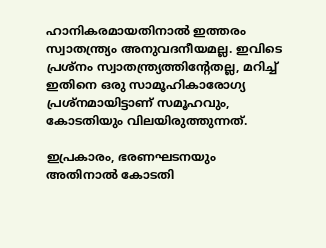ഹാനികരമായതിനാല്‍ ഇത്തരം സ്വാതന്ത്ര്യം അനുവദനീയമല്ല. ഇവിടെ പ്രശ്‌നം സ്വാതന്ത്ര്യത്തിന്റേതല്ല, മറിച്ച് ഇതിനെ ഒരു സാമൂഹികാരോഗ്യ പ്രശ്‌നമായിട്ടാണ് സമൂഹവും, കോടതിയും വിലയിരുത്തുന്നത്.

ഇപ്രകാരം, ഭരണഘടനയും അതിനാല്‍ കോടതി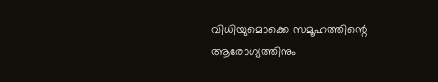വിധിയുമൊക്കെ സമൂഹത്തിന്റെ ആരോഗ്യത്തിനും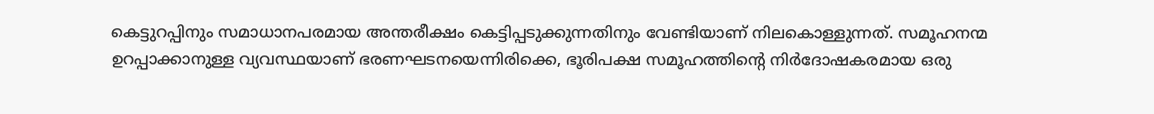കെട്ടുറപ്പിനും സമാധാനപരമായ അന്തരീക്ഷം കെട്ടിപ്പടുക്കുന്നതിനും വേണ്ടിയാണ് നിലകൊള്ളുന്നത്. സമൂഹനന്മ ഉറപ്പാക്കാനുള്ള വ്യവസ്ഥയാണ് ഭരണഘടനയെന്നിരിക്കെ, ഭൂരിപക്ഷ സമൂഹത്തിന്റെ നിര്‍ദോഷകരമായ ഒരു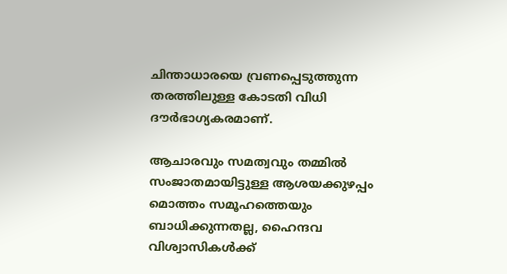ചിന്താധാരയെ വ്രണപ്പെടുത്തുന്ന തരത്തിലുള്ള കോടതി വിധി ദൗര്‍ഭാഗ്യകരമാണ്.

ആചാരവും സമത്വവും തമ്മില്‍ സംജാതമായിട്ടുള്ള ആശയക്കുഴപ്പം മൊത്തം സമൂഹത്തെയും ബാധിക്കുന്നതല്ല, ഹൈന്ദവ വിശ്വാസികള്‍ക്ക്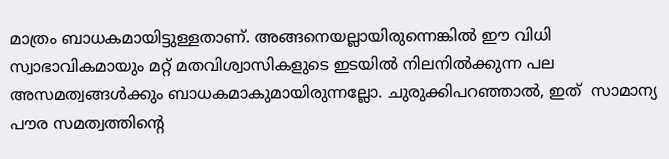മാത്രം ബാധകമായിട്ടുള്ളതാണ്. അങ്ങനെയല്ലായിരുന്നെങ്കില്‍ ഈ വിധി സ്വാഭാവികമായും മറ്റ് മതവിശ്വാസികളുടെ ഇടയില്‍ നിലനില്‍ക്കുന്ന പല അസമത്വങ്ങള്‍ക്കും ബാധകമാകുമായിരുന്നല്ലോ. ചുരുക്കിപറഞ്ഞാല്‍, ഇത്  സാമാന്യ പൗര സമത്വത്തിന്റെ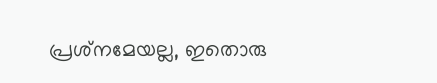പ്രശ്‌നമേയല്ല, ഇതൊരു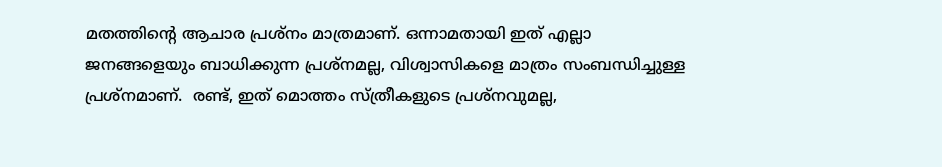മതത്തിന്റെ ആചാര പ്രശ്‌നം മാത്രമാണ്. ഒന്നാമതായി ഇത് എല്ലാ ജനങ്ങളെയും ബാധിക്കുന്ന പ്രശ്‌നമല്ല, വിശ്വാസികളെ മാത്രം സംബന്ധിച്ചുള്ള പ്രശ്‌നമാണ്.  രണ്ട്, ഇത് മൊത്തം സ്ത്രീകളുടെ പ്രശ്‌നവുമല്ല,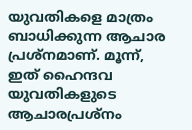യുവതികളെ മാത്രം ബാധിക്കുന്ന ആചാര പ്രശ്‌നമാണ്. മൂന്ന്, ഇത് ഹൈന്ദവ യുവതികളുടെ ആചാരപ്രശ്‌നം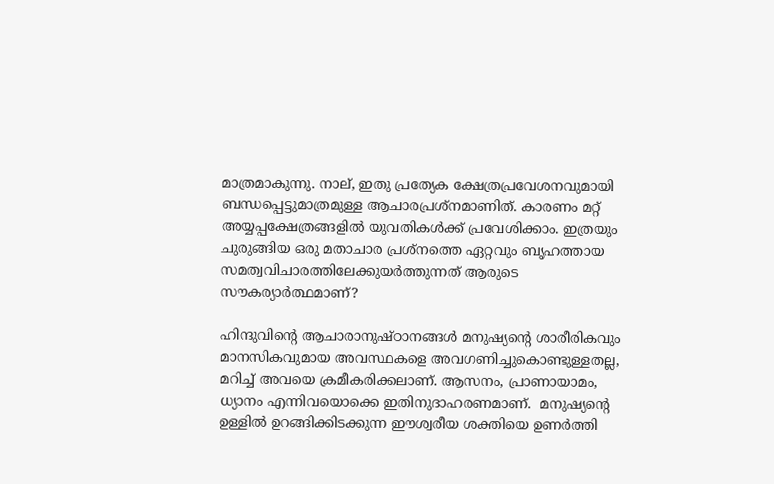മാത്രമാകുന്നു. നാല്, ഇതു പ്രത്യേക ക്ഷേത്രപ്രവേശനവുമായി ബന്ധപ്പെട്ടുമാത്രമുള്ള ആചാരപ്രശ്‌നമാണിത്. കാരണം മറ്റ് അയ്യപ്പക്ഷേത്രങ്ങളില്‍ യുവതികള്‍ക്ക് പ്രവേശിക്കാം. ഇത്രയും ചുരുങ്ങിയ ഒരു മതാചാര പ്രശ്‌നത്തെ ഏറ്റവും ബൃഹത്തായ സമത്വവിചാരത്തിലേക്കുയര്‍ത്തുന്നത് ആരുടെ സൗകര്യാര്‍ത്ഥമാണ്?

ഹിന്ദുവിന്റെ ആചാരാനുഷ്ഠാനങ്ങള്‍ മനുഷ്യന്റെ ശാരീരികവും മാനസികവുമായ അവസ്ഥകളെ അവഗണിച്ചുകൊണ്ടുള്ളതല്ല, മറിച്ച് അവയെ ക്രമീകരിക്കലാണ്. ആസനം, പ്രാണായാമം, ധ്യാനം എന്നിവയൊക്കെ ഇതിനുദാഹരണമാണ്.  മനുഷ്യന്റെ ഉള്ളില്‍ ഉറങ്ങിക്കിടക്കുന്ന ഈശ്വരീയ ശക്തിയെ ഉണര്‍ത്തി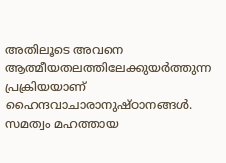അതിലൂടെ അവനെ ആത്മീയതലത്തിലേക്കുയര്‍ത്തുന്ന പ്രക്രിയയാണ് ഹൈന്ദവാചാരാനുഷ്ഠാനങ്ങള്‍. സമത്വം മഹത്തായ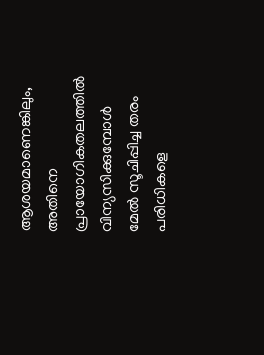ആശയമാണെങ്കിലും, അതിനെ പ്രായോഗികതലത്തില്‍ വിന്യസിക്കുമ്പോള്‍ മേല്‍ സൂചിപ്പിച്ച തരം പരിധികളെ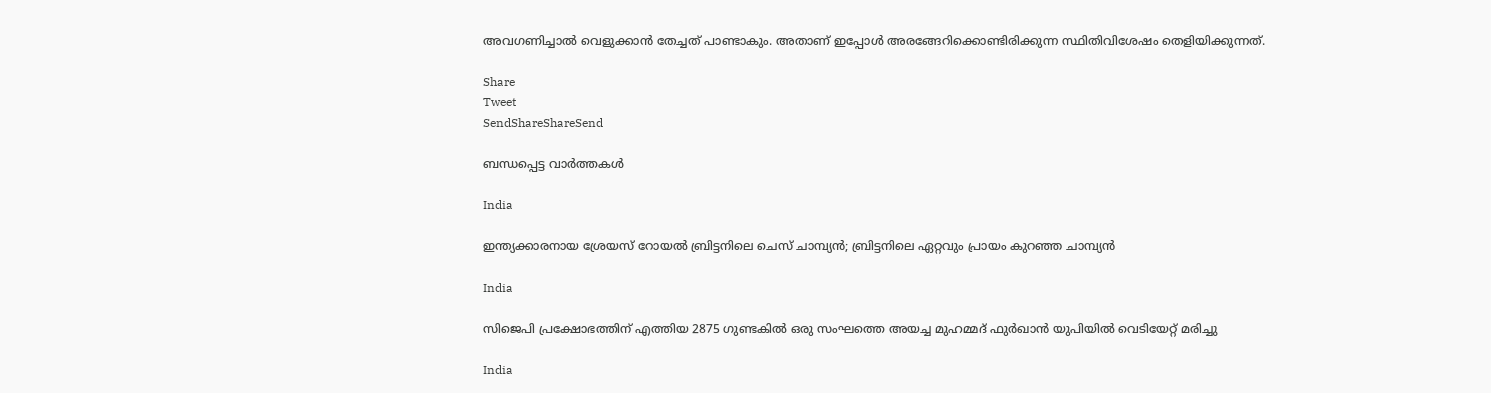അവഗണിച്ചാല്‍ വെളുക്കാന്‍ തേച്ചത് പാണ്ടാകും. അതാണ് ഇപ്പോള്‍ അരങ്ങേറിക്കൊണ്ടിരിക്കുന്ന സ്ഥിതിവിശേഷം തെളിയിക്കുന്നത്.

Share
Tweet
SendShareShareSend

ബന്ധപ്പെട്ട വാര്‍ത്തകള്‍

India

ഇന്ത്യക്കാരനായ ശ്രേയസ് റോയല്‍ ബ്രിട്ടനിലെ ചെസ് ചാമ്പ്യന്‍; ബ്രിട്ടനിലെ ഏറ്റവും പ്രായം കുറഞ്ഞ ചാമ്പ്യന്‍

India

സിജെപി പ്രക്ഷോഭത്തിന് എത്തിയ 2875 ഗുണ്ടകില്‍ ഒരു സംഘത്തെ അയച്ച മുഹമ്മദ് ഫുര്‍ഖാന്‍ യുപിയില്‍ വെടിയേറ്റ് മരിച്ചു

India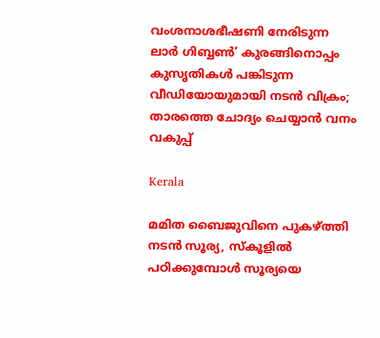വംശനാശഭീഷണി നേരിടുന്ന ലാര്‍ ഗിബ്ബണ്‍’ കുരങ്ങിനൊപ്പം കുസൃതികള്‍ പങ്കിടുന്ന വീഡിയോയുമായി നടന്‍ വിക്രം; താരത്തെ ചോദ്യം ചെയ്യാന്‍ വനം വകുപ്പ്

Kerala

മമിത ബൈജുവിനെ പുകഴ്‌ത്തി നടന്‍ സൂര്യ, സ്കൂളില്‍ പഠിക്കുമ്പോള്‍ സൂര്യയെ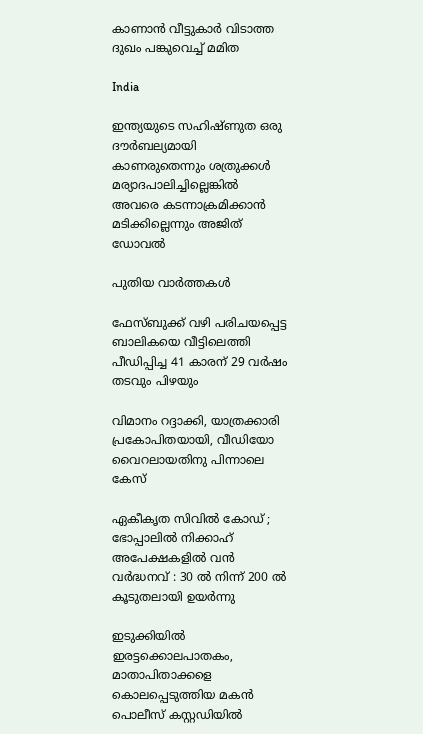കാണാന്‍ വീട്ടുകാര്‍ വിടാത്ത ദുഖം പങ്കുവെച്ച് മമിത

India

ഇന്ത്യയുടെ സഹിഷ്ണുത ഒരു ദൗര്‍ബല്യമായി കാണരുതെന്നും ശത്രുക്കള്‍ മര്യാദപാലിച്ചില്ലെങ്കില്‍ അവരെ കടന്നാക്രമിക്കാന്‍ മടിക്കില്ലെന്നും അജിത് ഡോവല്‍

പുതിയ വാര്‍ത്തകള്‍

ഫേസ്ബുക്ക് വഴി പരിചയപ്പെട്ട ബാലികയെ വീട്ടിലെത്തി പീഡിപ്പിച്ച 41 കാരന് 29 വര്‍ഷം തടവും പിഴയും

വിമാനം റദ്ദാക്കി, യാത്രക്കാരി പ്രകോപിതയായി, വീഡിയോ വൈറലായതിനു പിന്നാലെ കേസ്

ഏകീകൃത സിവിൽ കോഡ് ; ഭോപ്പാലിൽ നിക്കാഹ് അപേക്ഷകളിൽ വൻ വർദ്ധനവ് : 30 ൽ നിന്ന് 200 ൽ കൂടുതലായി ഉയർന്നു

ഇടുക്കിയില്‍ ഇരട്ടക്കൊലപാതകം, മാതാപിതാക്കളെ കൊലപ്പെടുത്തിയ മകന്‍ പൊലീസ് കസ്റ്റഡിയില്‍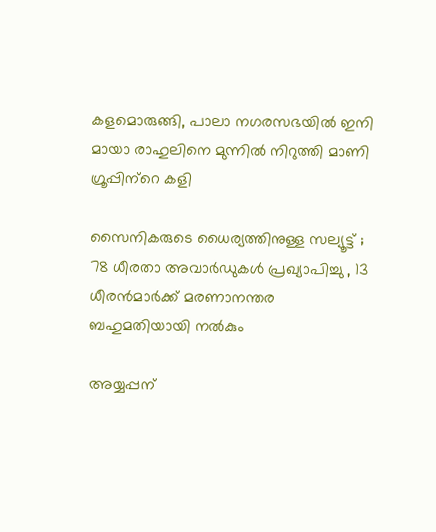കളമൊരുങ്ങി, പാലാ നഗരസഭയില്‍ ഇനി മായാ രാഹുലിനെ മുന്നില്‍ നിറുത്തി മാണി ഗ്രൂപ്പിന്‌റെ കളി

സൈനികരുടെ ധൈര്യത്തിനുള്ള സല്യൂട്ട് ; 78 ധീരതാ അവാർഡുകൾ പ്രഖ്യാപിച്ചു , 13 ധീരൻമാർക്ക് മരണാനന്തര ബഹുമതിയായി നൽകും

അയ്യപ്പന്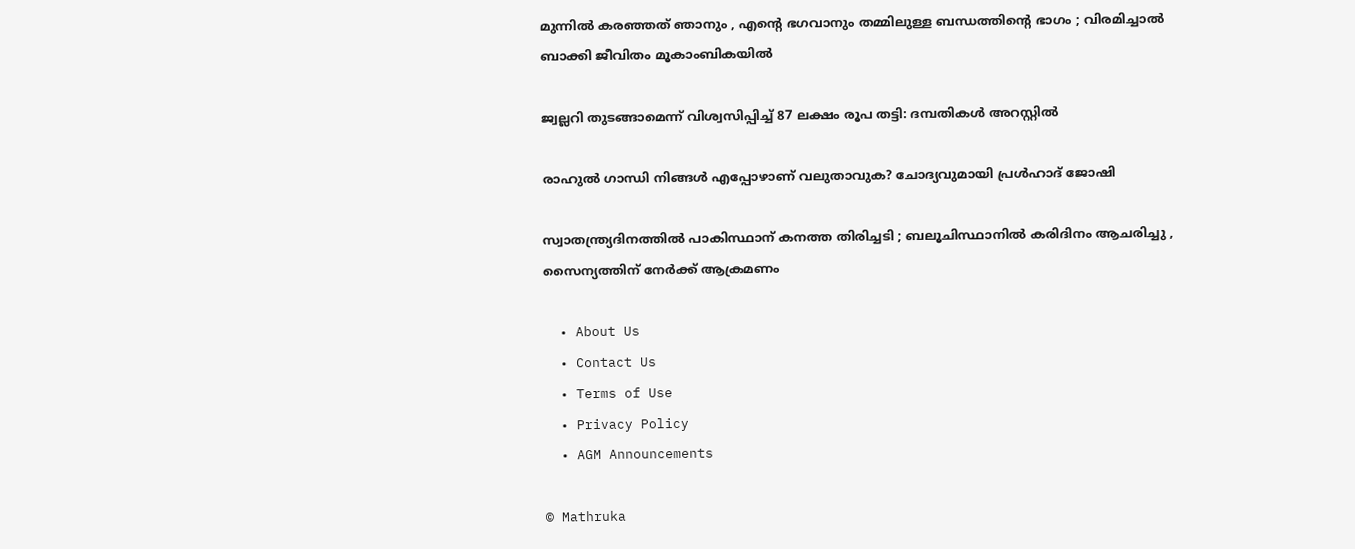മുന്നിൽ കരഞ്ഞത് ഞാനും , എന്റെ ഭഗവാനും തമ്മിലുള്ള ബന്ധത്തിന്റെ ഭാഗം ; വിരമിച്ചാൽ ബാക്കി ജീവിതം മൂകാംബികയിൽ

ജ്വല്ലറി തുടങ്ങാമെന്ന് വിശ്വസിപ്പിച്ച് 87 ലക്ഷം രൂപ തട്ടി: ദമ്പതികള്‍ അറസ്റ്റില്‍

രാഹുല്‍ ഗാന്ധി നിങ്ങള്‍ എപ്പോഴാണ് വലുതാവുക? ചോദ്യവുമായി പ്രള്‍ഹാദ് ജോഷി

സ്വാതന്ത്ര്യദിനത്തിൽ പാകിസ്ഥാന് കനത്ത തിരിച്ചടി ; ബലൂചിസ്ഥാനിൽ കരിദിനം ആചരിച്ചു , സൈന്യത്തിന് നേർക്ക് ആക്രമണം

  • About Us
  • Contact Us
  • Terms of Use
  • Privacy Policy
  • AGM Announcements

© Mathruka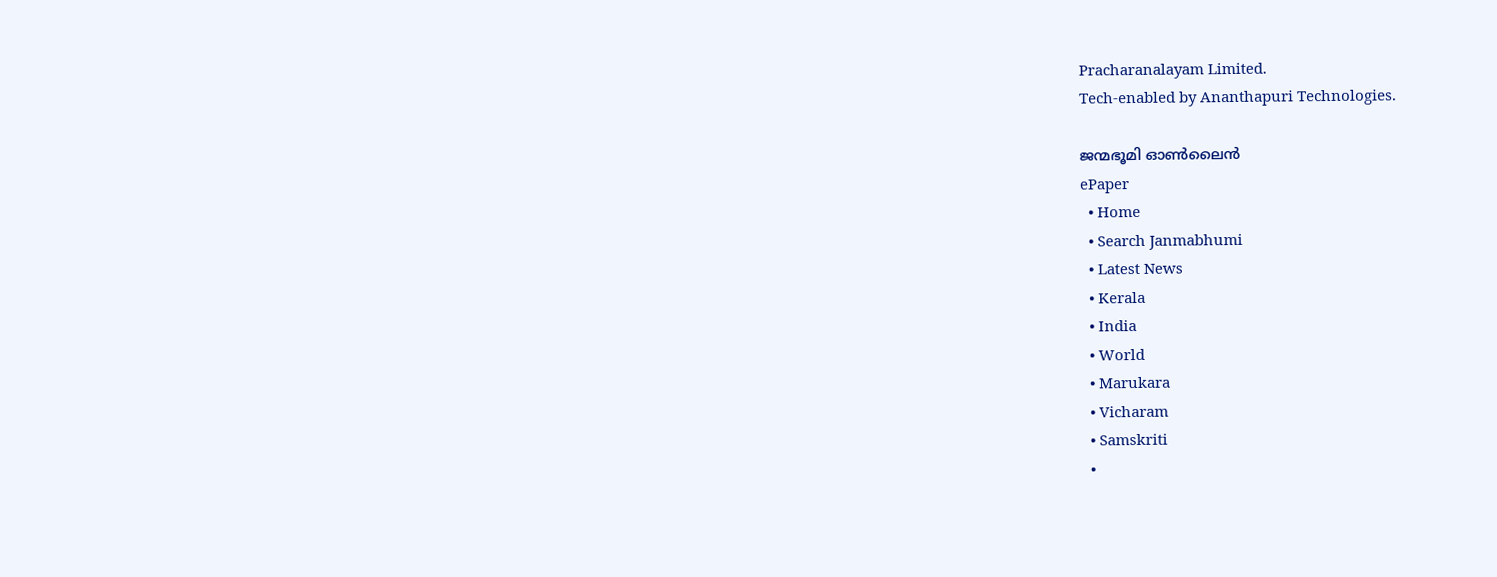Pracharanalayam Limited.
Tech-enabled by Ananthapuri Technologies.

ജന്മഭൂമി ഓണ്‍ലൈന്‍
ePaper
  • Home
  • Search Janmabhumi
  • Latest News
  • Kerala
  • India
  • World
  • Marukara
  • Vicharam
  • Samskriti
  •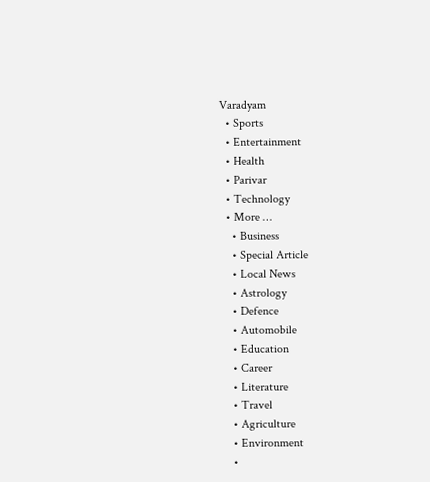Varadyam
  • Sports
  • Entertainment
  • Health
  • Parivar
  • Technology
  • More …
    • Business
    • Special Article
    • Local News
    • Astrology
    • Defence
    • Automobile
    • Education
    • Career
    • Literature
    • Travel
    • Agriculture
    • Environment
    •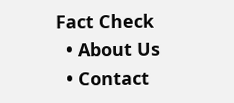Fact Check
  • About Us
  • Contact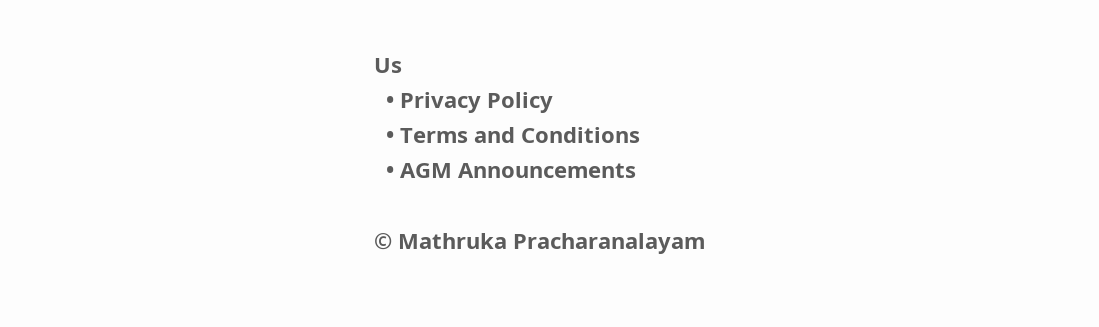Us
  • Privacy Policy
  • Terms and Conditions
  • AGM Announcements

© Mathruka Pracharanalayam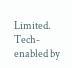Limited.
Tech-enabled by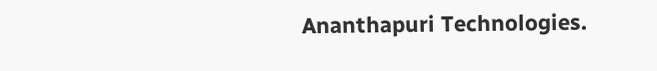Ananthapuri Technologies.